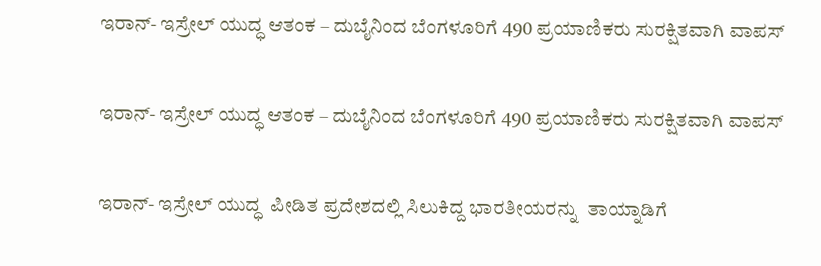ಇರಾನ್- ಇಸ್ರೇಲ್‌ ಯುದ್ಧ ಆತಂಕ – ದುಬೈನಿಂದ ಬೆಂಗಳೂರಿಗೆ 490 ಪ್ರಯಾಣಿಕರು ಸುರಕ್ಷಿತವಾಗಿ ವಾಪಸ್

ಇರಾನ್- ಇಸ್ರೇಲ್‌ ಯುದ್ಧ ಆತಂಕ – ದುಬೈನಿಂದ ಬೆಂಗಳೂರಿಗೆ 490 ಪ್ರಯಾಣಿಕರು ಸುರಕ್ಷಿತವಾಗಿ ವಾಪಸ್

ಇರಾನ್- ಇಸ್ರೇಲ್‌ ಯುದ್ಧ  ಪೀಡಿತ ಪ್ರದೇಶದಲ್ಲಿ ಸಿಲುಕಿದ್ದ ಭಾರತೀಯರನ್ನು  ತಾಯ್ನಾಡಿಗೆ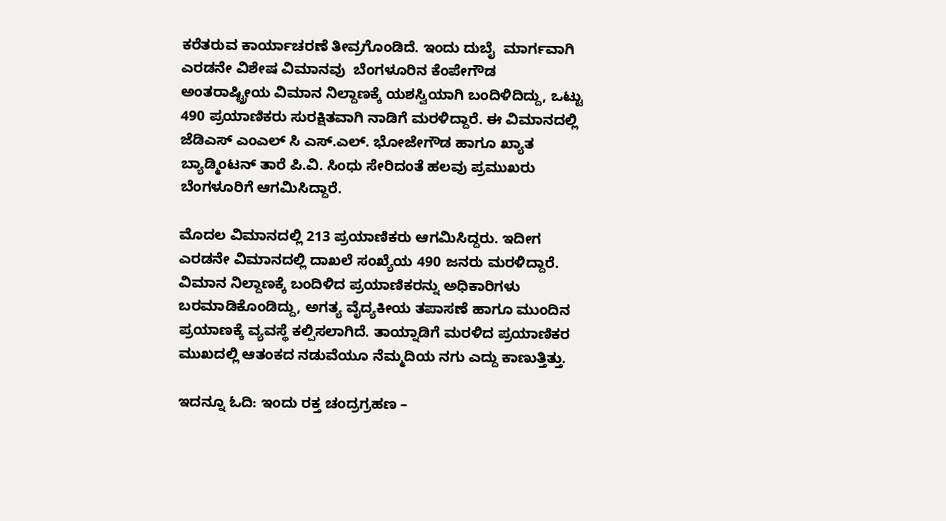ಕರೆತರುವ ಕಾರ್ಯಾಚರಣೆ ತೀವ್ರಗೊಂಡಿದೆ. ಇಂದು ದುಬೈ  ಮಾರ್ಗವಾಗಿ ಎರಡನೇ ವಿಶೇಷ ವಿಮಾನವು  ಬೆಂಗಳೂರಿನ ಕೆಂಪೇಗೌಡ ಅಂತರಾಷ್ಟ್ರೀಯ ವಿಮಾನ ನಿಲ್ದಾಣಕ್ಕೆ ಯಶಸ್ವಿಯಾಗಿ ಬಂದಿಳಿದಿದ್ದು, ಒಟ್ಟು 490 ಪ್ರಯಾಣಿಕರು ಸುರಕ್ಷಿತವಾಗಿ ನಾಡಿಗೆ ಮರಳಿದ್ದಾರೆ. ಈ ವಿಮಾನದಲ್ಲಿ ಜೆಡಿಎಸ್ ಎಂಎಲ್ ಸಿ ಎಸ್.ಎಲ್. ಭೋಜೇಗೌಡ ಹಾಗೂ ಖ್ಯಾತ ಬ್ಯಾಡ್ಮಿಂಟನ್ ತಾರೆ ಪಿ.ವಿ. ಸಿಂಧು ಸೇರಿದಂತೆ ಹಲವು ಪ್ರಮುಖರು ಬೆಂಗಳೂರಿಗೆ ಆಗಮಿಸಿದ್ದಾರೆ.

ಮೊದಲ ವಿಮಾನದಲ್ಲಿ 213 ಪ್ರಯಾಣಿಕರು ಆಗಮಿಸಿದ್ದರು. ಇದೀಗ ಎರಡನೇ ವಿಮಾನದಲ್ಲಿ ದಾಖಲೆ ಸಂಖ್ಯೆಯ 490 ಜನರು ಮರಳಿದ್ದಾರೆ.   ವಿಮಾನ ನಿಲ್ದಾಣಕ್ಕೆ ಬಂದಿಳಿದ ಪ್ರಯಾಣಿಕರನ್ನು ಅಧಿಕಾರಿಗಳು ಬರಮಾಡಿಕೊಂಡಿದ್ದು, ಅಗತ್ಯ ವೈದ್ಯಕೀಯ ತಪಾಸಣೆ ಹಾಗೂ ಮುಂದಿನ ಪ್ರಯಾಣಕ್ಕೆ ವ್ಯವಸ್ಥೆ ಕಲ್ಪಿಸಲಾಗಿದೆ. ತಾಯ್ನಾಡಿಗೆ ಮರಳಿದ ಪ್ರಯಾಣಿಕರ ಮುಖದಲ್ಲಿ ಆತಂಕದ ನಡುವೆಯೂ ನೆಮ್ಮದಿಯ ನಗು ಎದ್ದು ಕಾಣುತ್ತಿತ್ತು.

ಇದನ್ನೂ ಓದಿ: ಇಂದು ರಕ್ತ ಚಂದ್ರಗ್ರಹಣ –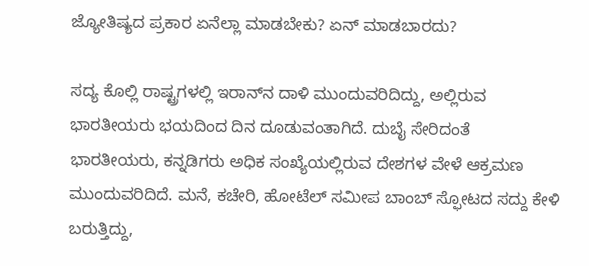ಜ್ಯೋತಿಷ್ಯದ ಪ್ರಕಾರ ಏನೆಲ್ಲಾ ಮಾಡಬೇಕು? ಏನ್ ಮಾಡಬಾರದು?

ಸದ್ಯ ಕೊಲ್ಲಿ ರಾಷ್ಟ್ರಗಳಲ್ಲಿ ಇರಾನ್‌ನ ದಾಳಿ ಮುಂದುವರಿದಿದ್ದು, ಅಲ್ಲಿರುವ ಭಾರತೀಯರು ಭಯದಿಂದ ದಿನ ದೂಡುವಂತಾಗಿದೆ. ದುಬೈ ಸೇರಿದಂತೆ ಭಾರತೀಯರು, ಕನ್ನಡಿಗರು ಅಧಿಕ ಸಂಖ್ಯೆಯಲ್ಲಿರುವ ದೇಶಗಳ ವೇಳೆ ಆಕ್ರಮಣ ಮುಂದುವರಿದಿದೆ. ಮನೆ, ಕಚೇರಿ, ಹೋಟೆಲ್‌ ಸಮೀಪ ಬಾಂಬ್‌ ಸ್ಫೋಟದ ಸದ್ದು ಕೇಳಿ ಬರುತ್ತಿದ್ದು,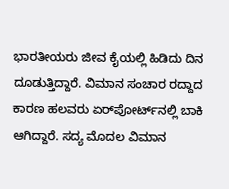ಭಾರತೀಯರು ಜೀವ ಕೈಯಲ್ಲಿ ಹಿಡಿದು ದಿನ ದೂಡುತ್ತಿದ್ದಾರೆ. ವಿಮಾನ ಸಂಚಾರ ರದ್ದಾದ ಕಾರಣ ಹಲವರು ಏರ್‌ಪೋರ್ಟ್‌ನಲ್ಲಿ ಬಾಕಿ ಆಗಿದ್ದಾರೆ. ಸದ್ಯ ಮೊದಲ ವಿಮಾನ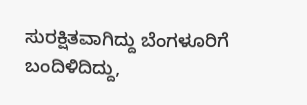ಸುರಕ್ಷಿತವಾಗಿದ್ದು ಬೆಂಗಳೂರಿಗೆ ಬಂದಿಳಿದಿದ್ದು,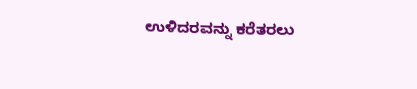ಉಳಿದರವನ್ನು ಕರೆತರಲು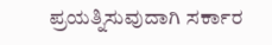ಪ್ರಯತ್ನಿಸುವುದಾಗಿ ಸರ್ಕಾರ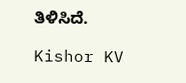ತಿಳಿಸಿದೆ.

Kishor KV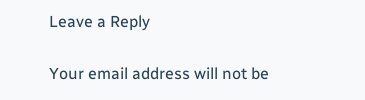Leave a Reply

Your email address will not be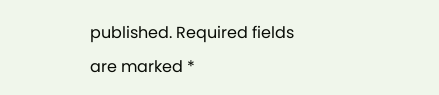published. Required fields are marked *